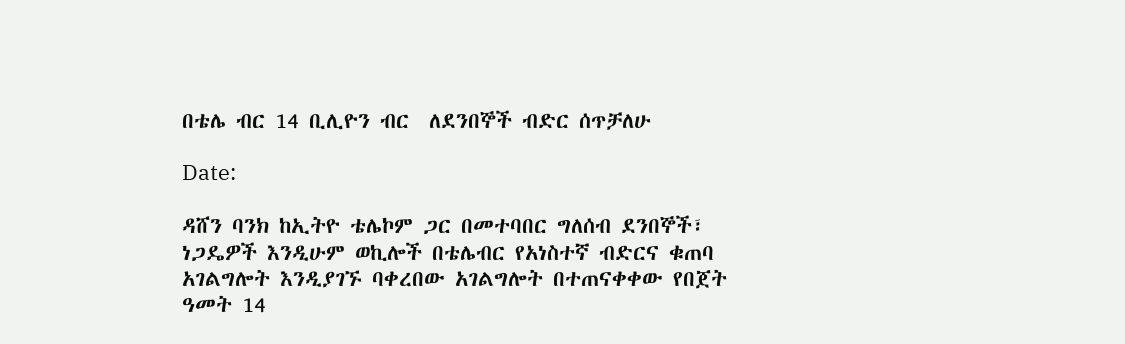በቴሌ ብር 14 ቢሊዮን ብር  ለደንበኞች ብድር ሰጥቻለሁ

Date:

ዳሸን ባንክ ከኢትዮ ቴሌኮም ጋር በመተባበር ግለሰብ ደንበኞች፣ ነጋዴዎች እንዲሁም ወኪሎች በቴሌብር የአነስተኛ ብድርና ቁጠባ አገልግሎት እንዲያገኙ ባቀረበው አገልግሎት በተጠናቀቀው የበጀት ዓመት 14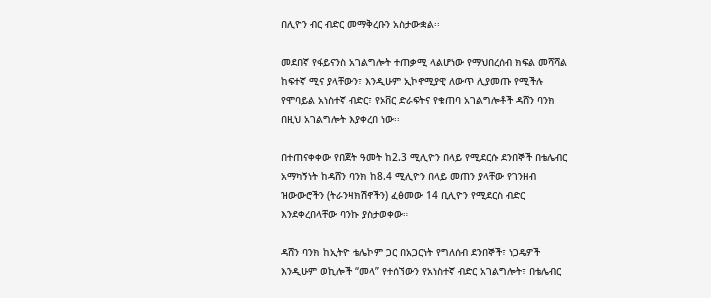በሊዮን ብር ብድር መማቅረቡን አስታውቋል፡፡

መደበኛ የፋይናንስ አገልግሎት ተጠቃሚ ላልሆነው የማህበረሰብ ክፍል መሻሻል ከፍተኛ ሚና ያላቸውን፣ እንዲሁም ኢኮኖሚያዊ ለውጥ ሊያመጡ የሚችሉ የሞባይል አነስተኛ ብድር፣ የኦቨር ድራፍትና የቁጠባ አገልግሎቶች ዳሸን ባንክ በዚህ አገልግሎት እያቀረበ ነው፡፡

በተጠናቀቀው የበጀት ዓመት ከ2.3 ሚሊዮን በላይ የሚደርሱ ደንበኞች በቴሌብር አማካኝነት ከዳሸን ባንክ ከ8.4 ሚሊዮን በላይ መጠን ያላቸው የገንዘብ ዝውውሮችን (ትራንዛክሽኖችን) ፈፅመው 14 ቢሊዮን የሚደርስ ብድር እንደቀረበላቸው ባንኩ ያስታወቀው።

ዳሸን ባንክ ከኢትዮ ቴሌኮም ጋር በአጋርነት የግለሰብ ደንበኞች፣ ነጋዴዎች እንዲሁም ወኪሎች “መላ” የተሰኘውን የአነስተኛ ብድር አገልግሎት፣ በቴሌብር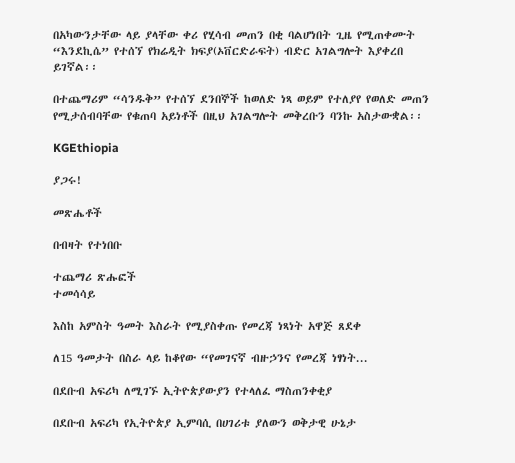በአካውንታቸው ላይ ያላቸው ቀሪ የሂሳብ መጠን በቂ ባልሆነበት ጊዜ የሚጠቀሙት “እንደኪሴ” የተሰኘ የክሬዲት ክፍያ(ኦቨርድራፍት) ብድር አገልግሎት እያቀረበ ይገኛል፡፡

በተጨማሪም “ሳንዱቅ” የተሰኘ ደንበኞች ከወለድ ነጻ ወይም የተለያየ የወለድ መጠን የሚታሰብባቸው የቁጠባ አይነቶች በዚህ አገልግሎት መቅረቡን ባንኩ አስታውቋል፡፡

KGEthiopia

ያጋሩ!

መጽሔቶች

በብዛት የተነበቡ

ተጨማሪ ጽሑፎች
ተመሳሳይ

እስከ አምስት ዓመት እስራት የሚያስቀጡ የመረጃ ነጻነት አዋጅ ጸደቀ

ለ15 ዓመታት በስራ ላይ ከቆየው “የመገናኛ ብዙኃንና የመረጃ ነፃነት...

በደቡብ አፍሪካ ለሚገኙ ኢትዮጵያውያን የተላለፈ ማስጠንቀቂያ

በደቡብ አፍሪካ የኢትዮጵያ ኢምባሲ በሀገሪቱ ያለውን ወቅታዊ ሁኔታ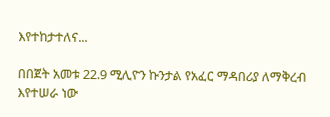እየተከታተለና...

በበጀት አመቱ 22.9 ሚሊዮን ኩንታል የአፈር ማዳበሪያ ለማቅረብ እየተሠራ ነው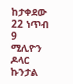ከታቀደው 22 ነጥብ 9 ሚሊዮን ዶላር ኩንታል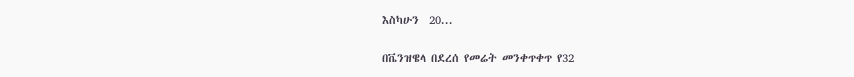እስካሁን  20...

በቬንዝዌላ በደረሰ የመሬት መንቀጥቀጥ የ32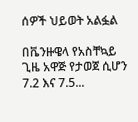ሰዎች ህይወት አልፏል

በቬንዙዌላ የአስቸኳይ ጊዜ አዋጅ የታወጀ ሲሆን 7.2 እና 7.5...